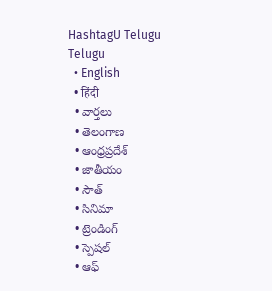HashtagU Telugu
Telugu
  • English
  • हिंदी
  • వార్తలు
  • తెలంగాణ
  • ఆంధ్రప్రదేశ్
  • జాతీయం
  • సౌత్
  • సినిమా
  • ట్రెండింగ్
  • స్పెషల్
  • ఆఫ్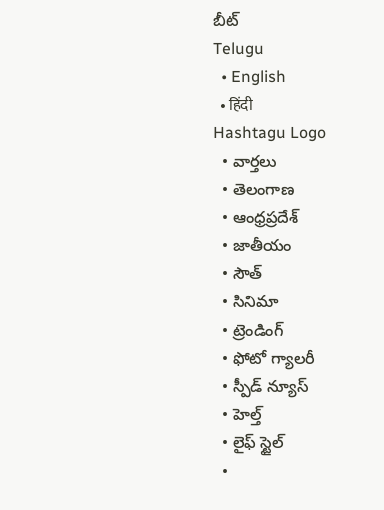బీట్
Telugu
  • English
  • हिंदी
Hashtagu Logo
  • వార్తలు
  • తెలంగాణ
  • ఆంధ్రప్రదేశ్
  • జాతీయం
  • సౌత్
  • సినిమా
  • ట్రెండింగ్
  • ఫోటో గ్యాలరీ
  • స్పీడ్ న్యూస్
  • హెల్త్
  • లైఫ్ స్టైల్
  •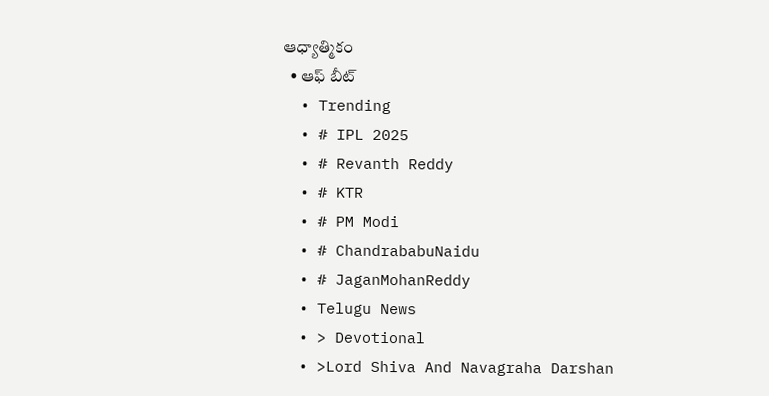ఆధ్యాత్మికం
  • ఆఫ్ బీట్
  • Trending
  • # IPL 2025
  • # Revanth Reddy
  • # KTR
  • # PM Modi
  • # ChandrababuNaidu
  • # JaganMohanReddy
  • Telugu News
  • > Devotional
  • >Lord Shiva And Navagraha Darshan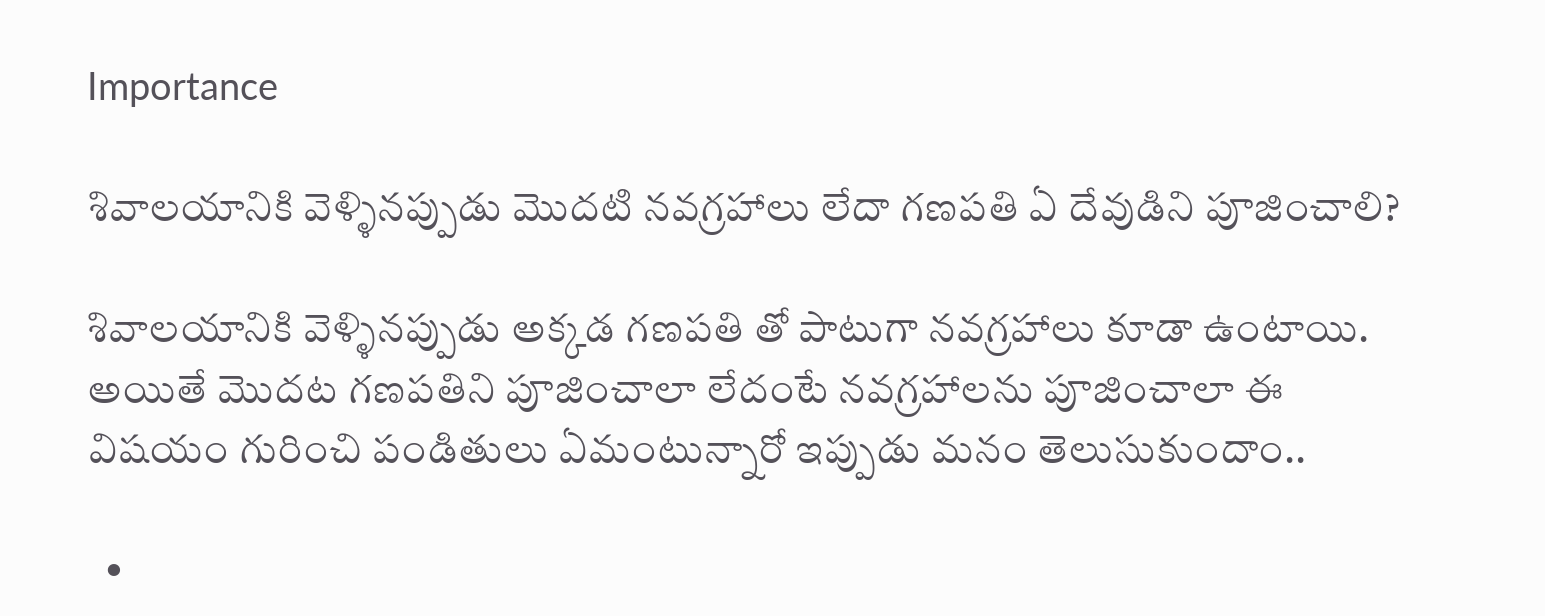Importance

శివాలయానికి వెళ్ళినప్పుడు మొదటి నవగ్రహాలు లేదా గణపతి ఏ దేవుడిని పూజించాలి?

శివాలయానికి వెళ్ళినప్పుడు అక్కడ గణపతి తో పాటుగా నవగ్రహాలు కూడా ఉంటాయి. అయితే మొదట గణపతిని పూజించాలా లేదంటే నవగ్రహాలను పూజించాలా ఈ విషయం గురించి పండితులు ఏమంటున్నారో ఇప్పుడు మనం తెలుసుకుందాం..

  •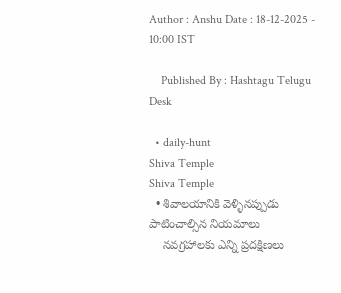Author : Anshu Date : 18-12-2025 - 10:00 IST

    Published By : Hashtagu Telugu Desk

  • daily-hunt
Shiva Temple
Shiva Temple
  • శివాలయానికి వెళ్ళినప్పుడు పాటించాల్సిన నియమాలు
    నవగ్రహాలకు ఎన్ని ప్రదక్షిణలు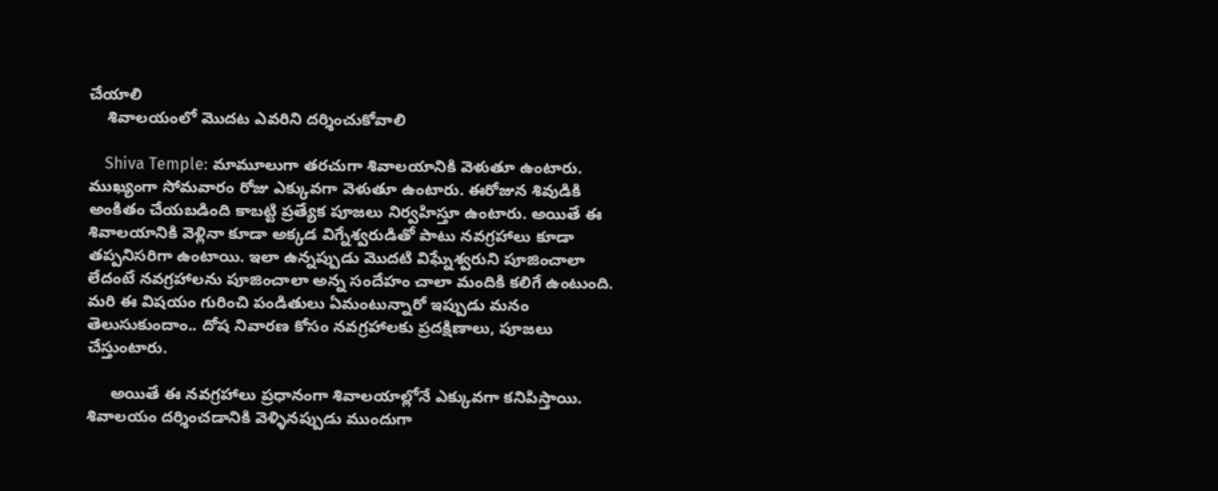చేయాలి
    శివాలయంలో మొదట ఎవరిని దర్శించుకోవాలి

    Shiva Temple: మామూలుగా తరచుగా శివాలయానికి వెళుతూ ఉంటారు. ముఖ్యంగా సోమవారం రోజు ఎక్కువగా వెళుతూ ఉంటారు. ఈరోజున శివుడికి అంకితం చేయబడింది కాబట్టి ప్రత్యేక పూజలు నిర్వహిస్తూ ఉంటారు. అయితే ఈ శివాలయానికి వెళ్లినా కూడా అక్కడ విగ్నేశ్వరుడితో పాటు నవగ్రహాలు కూడా తప్పనిసరిగా ఉంటాయి. ఇలా ఉన్నప్పుడు మొదటి విఘ్నేశ్వరుని పూజించాలా లేదంటే నవగ్రహాలను పూజించాలా అన్న సందేహం చాలా మందికి కలిగే ఉంటుంది. మరి ఈ విషయం గురించి పండితులు ఏమంటున్నారో ఇప్పుడు మనం తెలుసుకుందాం.. దోష నివారణ కోసం నవగ్రహాలకు ప్రదక్షిణాలు, పూజలు చేస్తుంటారు.

     అయితే ఈ న‌వ‌గ్ర‌హాలు ప్ర‌ధానంగా శివాల‌యాల్లోనే ఎక్కువ‌గా క‌నిపిస్తాయి. శివాలయం దర్శించడానికి వెళ్ళినప్పుడు ముందుగా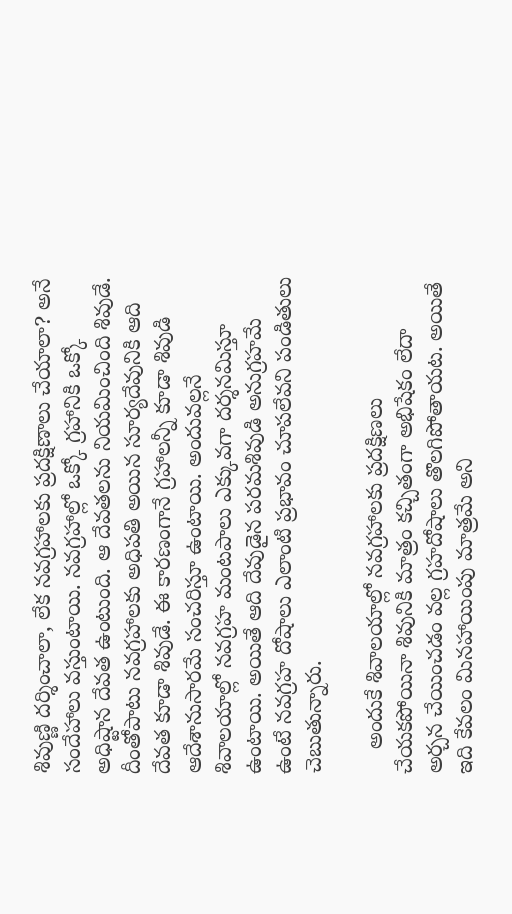శివుణ్ణి దర్శించాలా, లేక నవగ్రహాలకు ప్రదక్షిణాలు చేయాలా? అనే సందేహాలు వస్తుంటాయి. న‌వ‌గ్రహాల్లో ఒక్కో గ్ర‌హానికి ఒక్కో అధిష్టాన దేవ‌త ఉంటుంది. ఆ దేవ‌త‌ల‌ను నియ‌మించింది శివుడే. దీంతోపాటు నవగ్రహాలకు అధిపతి అయిన సూర్యదేవునికి ఆది దేవత కూడా శివుడే. ఈ కారణంగానే గ్రహాలన్నీ కూడా శివుడి ఆదేశానుసారమే సంచరిస్తూ ఉంటాయి. అందువల్లనే శివాలయాల్లో నవగ్రహ మంటపాలు ఎక్కువగా దర్శనమిస్తూ ఉంటాయి. అయితే ఆది దేవుడైన పరమశివుడి అనుగ్రహమే ఉంటే నవగ్రహ దోషాలు ఎలాంటి ప్రభావం చూపలేవని పండితులు చెబుతున్నారు.

    అందుకే శివాల‌యాల్లో నవగ్రహాలకు ప్రదక్షిణలు చేయకపోయినా శివునికి మాత్రం క‌చ్చితంగా అభిషేకం లేదా అర్చన చేయించడం వల్ల గ్రహదోషాలు తొలగిపోతాయట. అయితే ఇది కేవలం మినహాయింపు మాత్రమే అని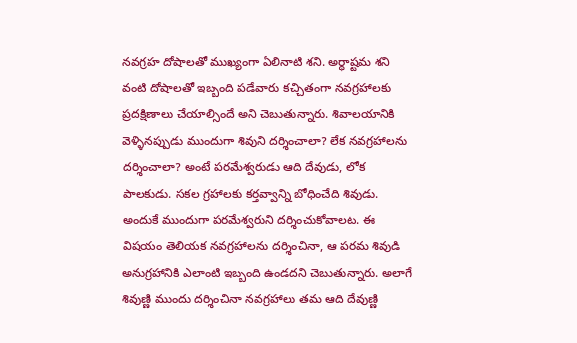నవగ్రహ దోషాలతో ముఖ్యంగా ఏలినాటి శని. అర్ధాష్టమ శని వంటి దోషాలతో ఇబ్బంది పడేవారు కచ్చితంగా నవగ్రహాలకు ప్రదక్షిణాలు చేయాల్సిందే అని చెబుతున్నారు. శివాలయానికి వెళ్ళినప్పుడు ముందుగా శివుని దర్శించాలా? లేక నవగ్రహాలను దర్శించాలా? అంటే పరమేశ్వరుడు ఆది దేవుడు, లోక పాలకుడు. సకల గ్రహాలకు కర్తవ్వాన్ని బోధించేది శివుడు. అందుకే ముందుగా పరమేశ్వరుని దర్శించుకోవాలట. ఈ విషయం తెలియక నవగ్రహాలను దర్శించినా, ఆ పరమ శివుడి అనుగ్రహానికి ఎలాంటి ఇబ్బంది ఉండదని చెబుతున్నారు. అలాగే శివుణ్ణి ముందు దర్శించినా నవగ్రహాలు తమ ఆది దేవుణ్ణి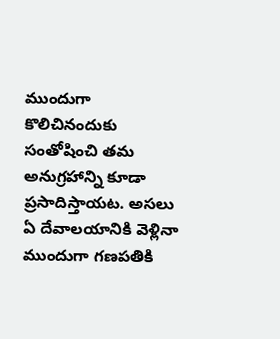ముందుగా కొలిచినందుకు సంతోషించి తమ అనుగ్రహాన్ని కూడా ప్రసాదిస్తాయట. అసలు ఏ దేవాలయానికి వెళ్లినా ముందుగా గణపతికి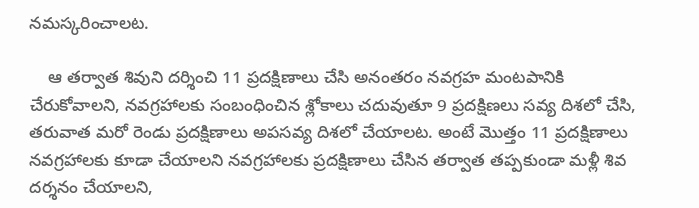నమస్కరించాలట.

    ఆ తర్వాత శివుని దర్శించి 11 ప్రదక్షిణాలు చేసి అనంతరం నవగ్రహ మంటపానికి చేరుకోవాలని, నవగ్రహాలకు సంబంధించిన శ్లోకాలు చదువుతూ 9 ప్రదక్షిణలు సవ్య దిశలో చేసి, తరువాత మరో రెండు ప్రదక్షిణాలు అపసవ్య దిశలో చేయాలట. అంటే మొత్తం 11 ప్రదక్షిణాలు నవగ్రహాలకు కూడా చేయాలని నవగ్రహాలకు ప్రదక్షిణాలు చేసిన తర్వాత తప్పకుండా మళ్లీ శివ దర్శనం చేయాలని,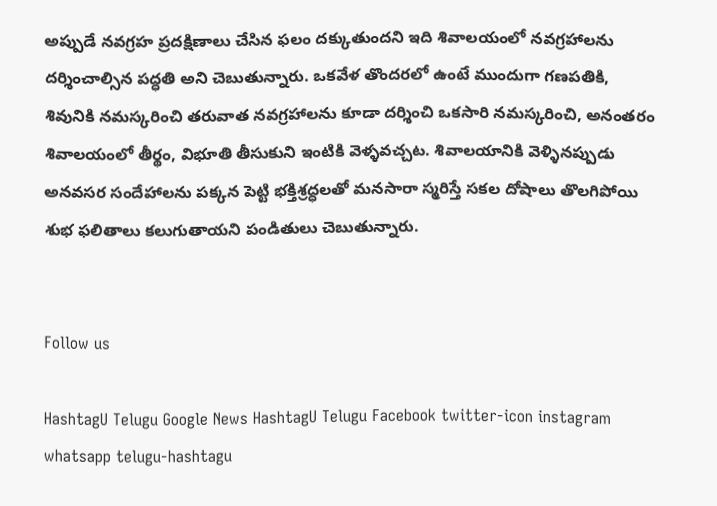అప్పుడే నవగ్రహ ప్రదక్షిణాలు చేసిన ఫలం దక్కుతుందని ఇది శివాలయంలో నవగ్రహాలను దర్శించాల్సిన పద్ధతి అని చెబుతున్నారు. ఒకవేళ తొందరలో ఉంటే ముందుగా గణపతికి, శివునికి నమస్కరించి తరువాత నవగ్రహాలను కూడా దర్శించి ఒకసారి నమస్కరించి, అనంతరం శివాలయంలో తీర్థం, విభూతి తీసుకుని ఇంటికి వెళ్ళవచ్చట. శివాలయానికి వెళ్ళినప్పుడు అనవసర సందేహాలను పక్కన పెట్టి భక్తిశ్రద్ధలతో మనసారా స్మరిస్తే సకల దోషాలు తొలగిపోయి శుభ ఫలితాలు కలుగుతాయని పండితులు చెబుతున్నారు.


Follow us

HashtagU Telugu Google News HashtagU Telugu Facebook twitter-icon instagram whatsapp telugu-hashtagu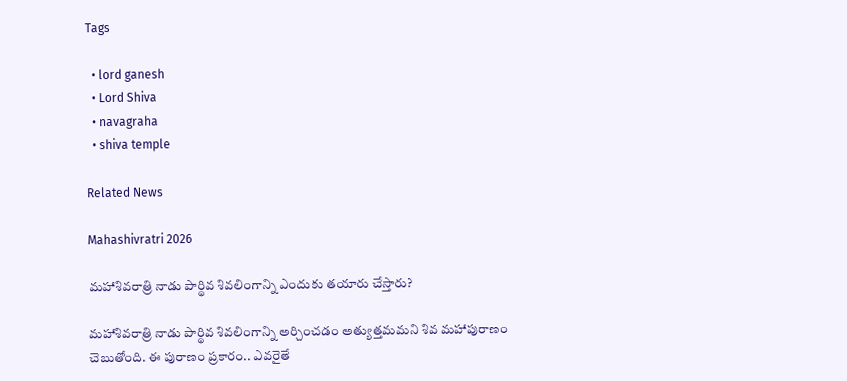Tags

  • lord ganesh
  • Lord Shiva
  • navagraha
  • shiva temple

Related News

Mahashivratri 2026

మహాశివరాత్రి నాడు పార్థివ శివలింగాన్ని ఎందుకు తయారు చేస్తారు?

మహాశివరాత్రి నాడు పార్థివ శివలింగాన్ని అర్చించడం అత్యుత్తమమని శివ మహాపురాణం చెబుతోంది. ఈ పురాణం ప్రకారం.. ఎవరైతే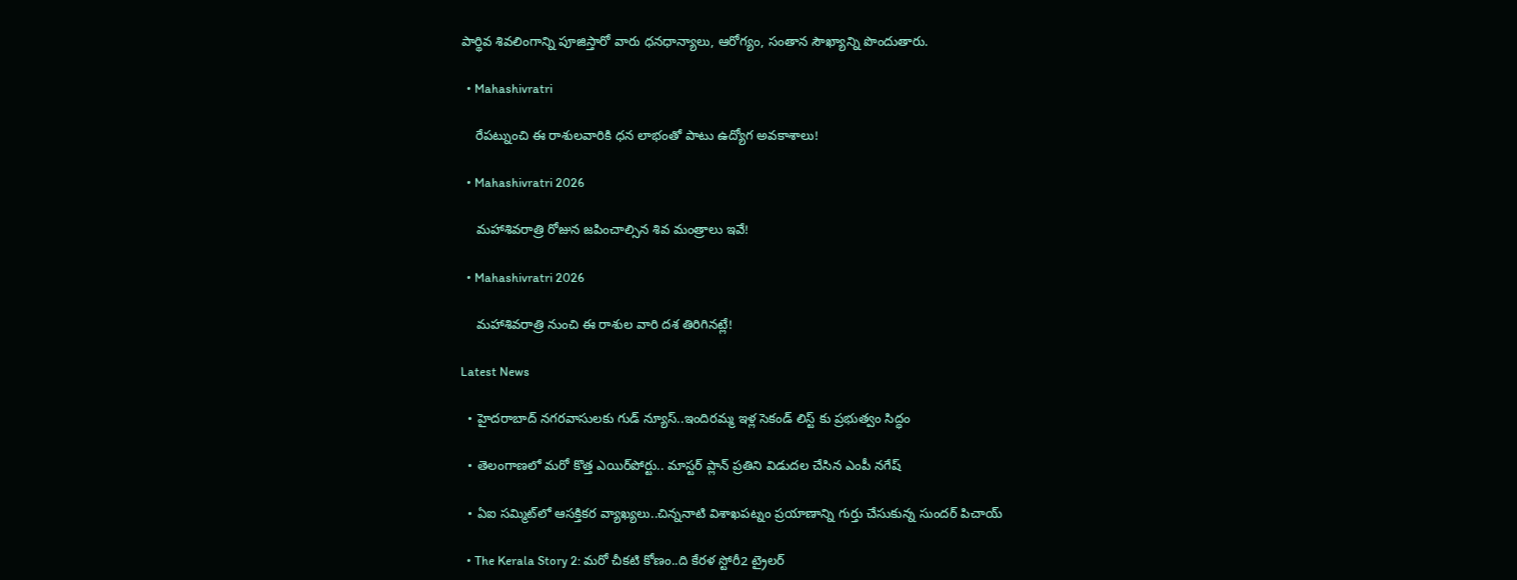పార్థివ శివలింగాన్ని పూజిస్తారో వారు ధనధాన్యాలు, ఆరోగ్యం, సంతాన సౌఖ్యాన్ని పొందుతారు.

  • Mahashivratri

    రేప‌ట్నుంచి ఈ రాశుల‌వారికి ధన లాభంతో పాటు ఉద్యోగ అవకాశాలు!

  • Mahashivratri 2026

    మహాశివరాత్రి రోజున జపించాల్సిన శివ మంత్రాలు ఇవే!

  • Mahashivratri 2026

    మహాశివరాత్రి నుంచి ఈ రాశుల వారి ద‌శ తిరిగిన‌ట్లే!

Latest News

  • హైదరాబాద్ నగరవాసులకు గుడ్ న్యూస్..ఇందిరమ్మ ఇళ్ల సెకండ్ లిస్ట్ కు ప్రభుత్వం సిద్ధం

  • తెలంగాణలో మరో కొత్త ఎయిర్‌పోర్టు.. మాస్టర్‌ ప్లాన్‌ ప్రతిని విడుదల చేసిన ఎంపీ నగేష్

  • ఏఐ సమ్మిట్‌లో ఆసక్తికర వ్యాఖ్యలు..చిన్ననాటి విశాఖపట్నం ప్రయాణాన్ని గుర్తు చేసుకున్న సుందర్ పిచాయ్

  • The Kerala Story 2: మరో చీకటి కోణం..ది కేరళ స్టోరీ2 ట్రైలర్‌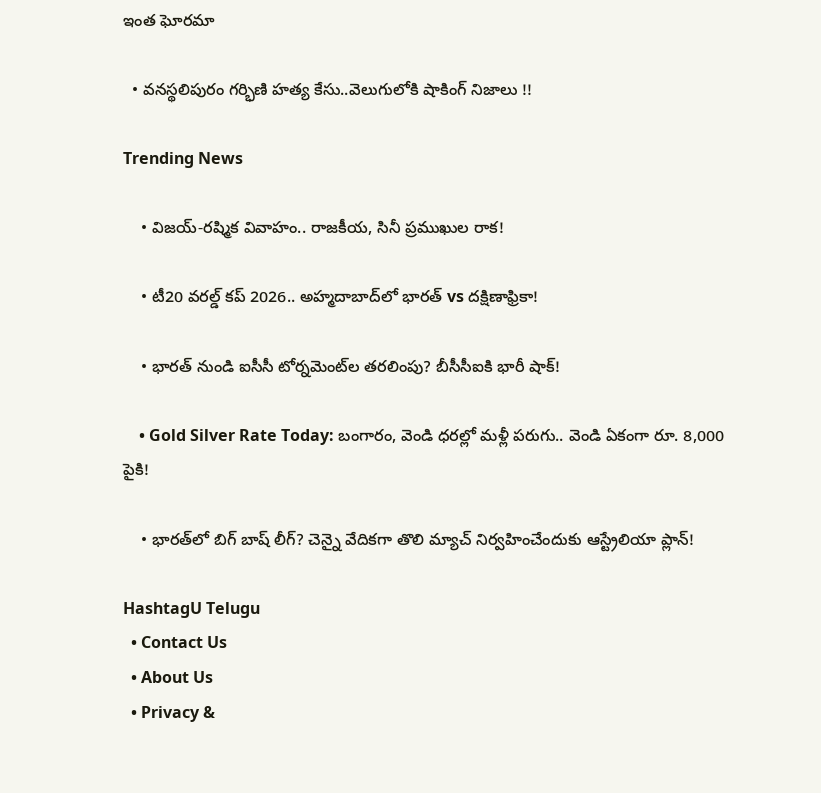ఇంత ఘోరమా

  • వనస్థలిపురం గర్భిణి హత్య కేసు..వెలుగులోకి షాకింగ్ నిజాలు !!

Trending News

    • విజయ్-రష్మిక వివాహం.. రాజకీయ, సినీ ప్రముఖుల రాక!

    • టీ20 వరల్డ్ కప్ 2026.. అహ్మదాబాద్‌లో భారత్ vs దక్షిణాఫ్రికా!

    • భారత్ నుండి ఐసీసీ టోర్నమెంట్‌ల తరలింపు? బీసీసీఐకి భారీ షాక్!

    • Gold Silver Rate Today: బంగారం, వెండి ధరల్లో మళ్లీ పరుగు.. వెండి ఏకంగా రూ. 8,000 పైకి!

    • భారత్‌లో బిగ్ బాష్ లీగ్? చెన్నై వేదికగా తొలి మ్యాచ్ నిర్వహించేందుకు ఆస్ట్రేలియా ప్లాన్!

HashtagU Telugu
  • Contact Us
  • About Us
  • Privacy &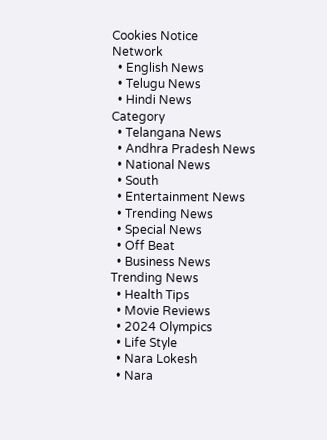Cookies Notice
Network
  • English News
  • Telugu News
  • Hindi News
Category
  • Telangana News
  • Andhra Pradesh News
  • National News
  • South
  • Entertainment News
  • Trending News
  • Special News
  • Off Beat
  • Business News
Trending News
  • Health Tips
  • Movie Reviews
  • 2024 Olympics
  • Life Style
  • Nara Lokesh
  • Nara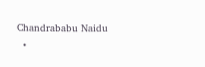Chandrababu Naidu
  •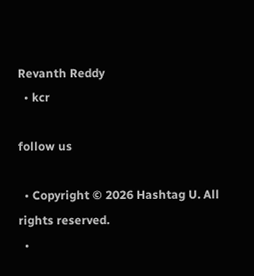Revanth Reddy
  • kcr

follow us

  • Copyright © 2026 Hashtag U. All rights reserved.
  •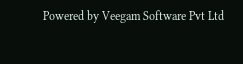Powered by Veegam Software Pvt Ltd